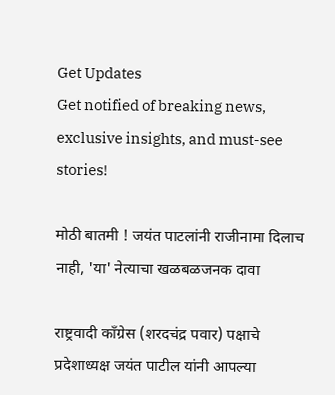Get Updates
Get notified of breaking news, exclusive insights, and must-see stories!

मोठी बातमी ! जयंत पाटलांनी राजीनामा दिलाच नाही, 'या' नेत्याचा खळबळजनक दावा

राष्ट्रवादी काँग्रेस (शरदचंद्र पवार) पक्षाचे प्रदेशाध्यक्ष जयंत पाटील यांनी आपल्या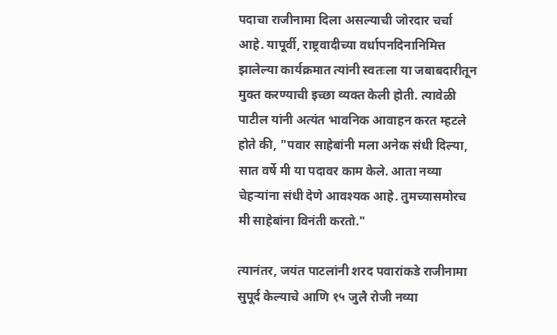पदाचा राजीनामा दिला असल्याची जोरदार चर्चा आहे. यापूर्वी, राष्ट्रवादीच्या वर्धापनदिनानिमित्त झालेल्या कार्यक्रमात त्यांनी स्वतःला या जबाबदारीतून मुक्त करण्याची इच्छा व्यक्त केली होती. त्यावेळी पाटील यांनी अत्यंत भावनिक आवाहन करत म्हटले होते की, "पवार साहेबांनी मला अनेक संधी दिल्या, सात वर्षे मी या पदावर काम केले. आता नव्या चेहऱ्यांना संधी देणे आवश्यक आहे. तुमच्यासमोरच मी साहेबांना विनंती करतो."

त्यानंतर, जयंत पाटलांनी शरद पवारांकडे राजीनामा सुपूर्द केल्याचे आणि १५ जुलै रोजी नव्या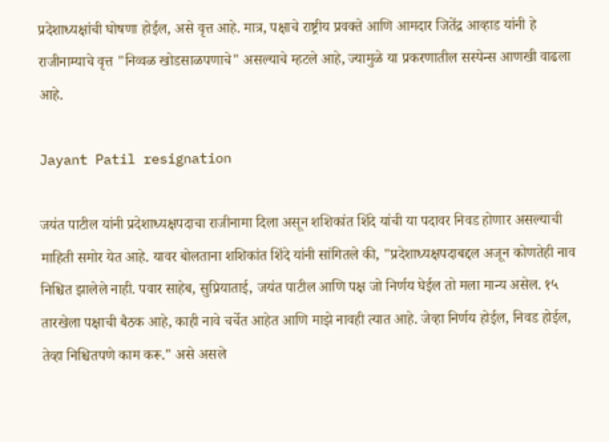प्रदेशाध्यक्षांची घोषणा होईल, असे वृत्त आहे. मात्र, पक्षाचे राष्ट्रीय प्रवक्ते आणि आमदार जितेंद्र आव्हाड यांनी हे राजीनाम्याचे वृत्त "निव्वळ खोडसाळपणाचे" असल्याचे म्हटले आहे, ज्यामुळे या प्रकरणातील सस्पेन्स आणखी वाढला आहे.

Jayant Patil resignation

जयंत पाटील यांनी प्रदेशाध्यक्षपदाचा राजीनामा दिला असून शशिकांत शिंदे यांची या पदावर निवड होणार असल्याची माहिती समोर येत आहे. यावर बोलताना शशिकांत शिंदे यांनी सांगितले की, "प्रदेशाध्यक्षपदाबद्दल अजून कोणतेही नाव निश्चित झालेले नाही. पवार साहेब, सुप्रियाताई, जयंत पाटील आणि पक्ष जो निर्णय घेईल तो मला मान्य असेल. १५ तारखेला पक्षाची बैठक आहे, काही नावे चर्चेत आहेत आणि माझे नावही त्यात आहे. जेव्हा निर्णय होईल, निवड होईल, तेव्हा निश्चितपणे काम करू." असे असले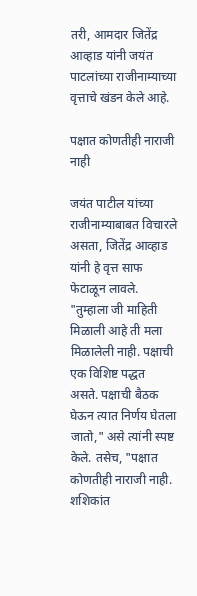तरी, आमदार जितेंद्र आव्हाड यांनी जयंत पाटलांच्या राजीनाम्याच्या वृत्ताचे खंडन केले आहे.

पक्षात कोणतीही नाराजी नाही

जयंत पाटील यांच्या राजीनाम्याबाबत विचारले असता, जितेंद्र आव्हाड यांनी हे वृत्त साफ फेटाळून लावले. "तुम्हाला जी माहिती मिळाली आहे ती मला मिळालेली नाही. पक्षाची एक विशिष्ट पद्धत असते. पक्षाची बैठक घेऊन त्यात निर्णय घेतला जातो," असे त्यांनी स्पष्ट केले. तसेच, "पक्षात कोणतीही नाराजी नाही. शशिकांत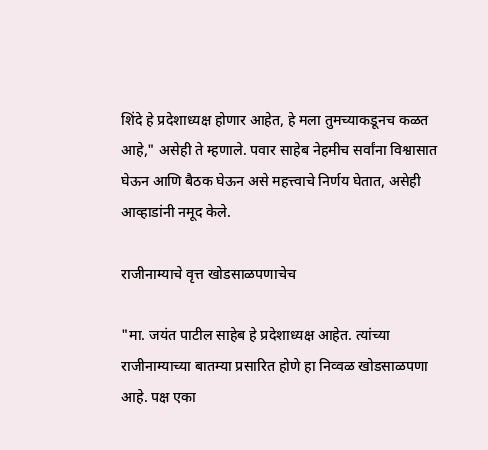शिंदे हे प्रदेशाध्यक्ष होणार आहेत, हे मला तुमच्याकडूनच कळत आहे," असेही ते म्हणाले. पवार साहेब नेहमीच सर्वांना विश्वासात घेऊन आणि बैठक घेऊन असे महत्त्वाचे निर्णय घेतात, असेही आव्हाडांनी नमूद केले.

राजीनाम्याचे वृत्त खोडसाळपणाचेच

"मा. जयंत पाटील साहेब हे प्रदेशाध्यक्ष आहेत. त्यांच्या राजीनाम्याच्या बातम्या प्रसारित होणे हा निव्वळ खोडसाळपणा आहे. पक्ष एका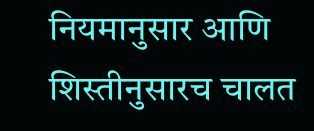नियमानुसार आणि शिस्तीनुसारच चालत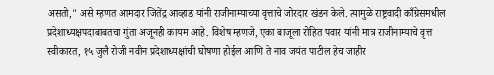असतो," असे म्हणत आमदार जितेंद्र आव्हाड यांनी राजीनाम्याच्या वृत्ताचे जोरदार खंडन केले. त्यामुळे राष्ट्रवादी काँग्रेसमधील प्रदेशाध्यक्षपदाबाबतचा गुंता अजूनही कायम आहे. विशेष म्हणजे, एका बाजूला रोहित पवार यांनी मात्र राजीनाम्याचे वृत्त स्वीकारत, १५ जुलै रोजी नवीन प्रदेशाध्यक्षांची घोषणा होईल आणि ते नाव जयंत पाटील हेच जाहीर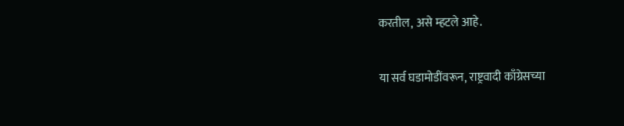करतील, असे म्हटले आहे.

या सर्व घडामोडींवरून, राष्ट्रवादी काँग्रेसच्या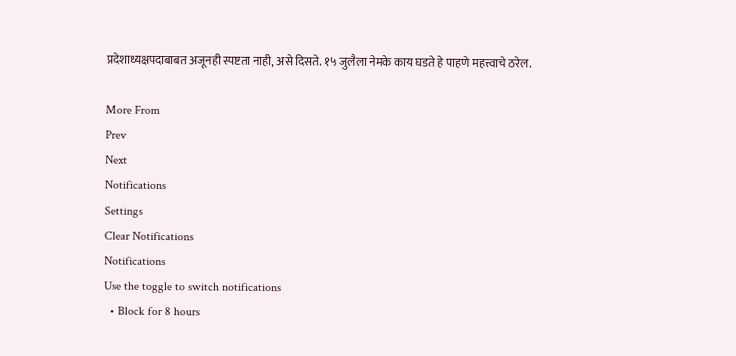प्रदेशाध्यक्षपदाबाबत अजूनही स्पष्टता नाही, असे दिसते. १५ जुलैला नेमके काय घडते हे पाहणे महत्त्वाचे ठरेल.

More From
Prev
Next
Notifications
Settings
Clear Notifications
Notifications
Use the toggle to switch notifications
  • Block for 8 hours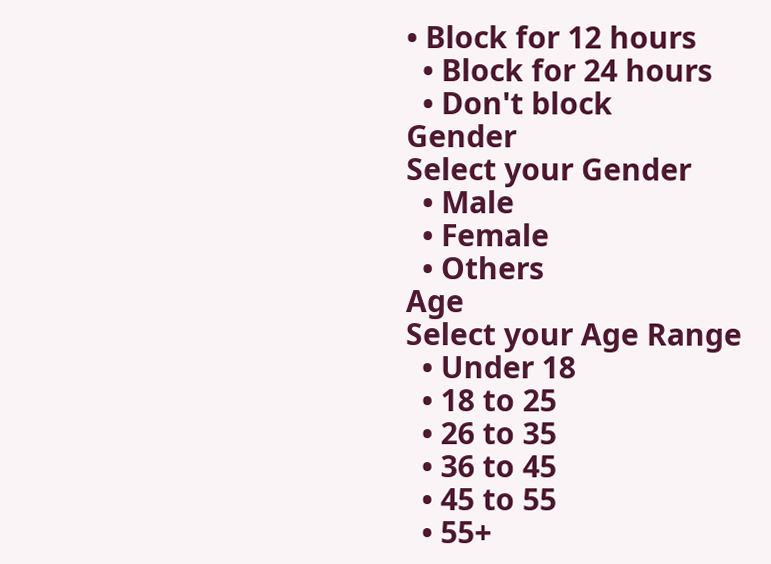• Block for 12 hours
  • Block for 24 hours
  • Don't block
Gender
Select your Gender
  • Male
  • Female
  • Others
Age
Select your Age Range
  • Under 18
  • 18 to 25
  • 26 to 35
  • 36 to 45
  • 45 to 55
  • 55+